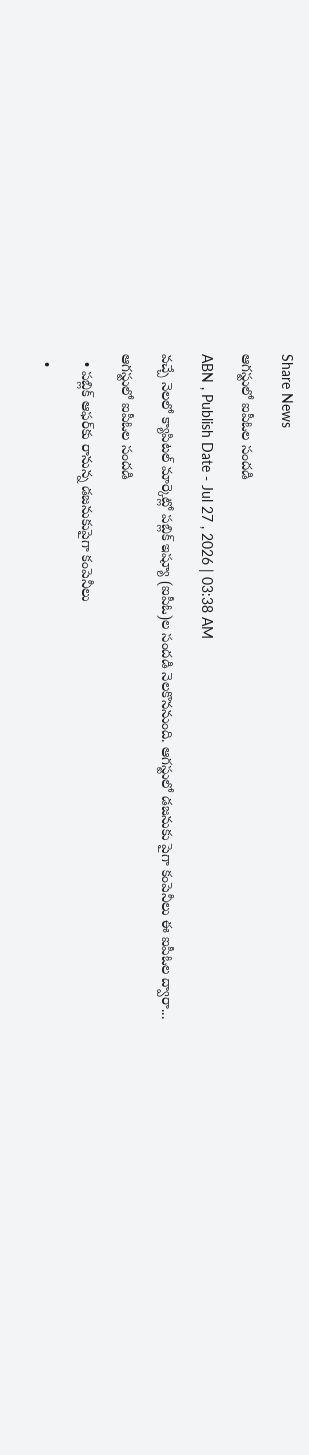Share News

ఆగస్టులో ఐపీఓల సందడి

ABN , Publish Date - Jul 27 , 2026 | 03:38 AM

వచ్చే నెలలో క్యాపిటల్‌ మార్కెట్లో పబ్లిక్‌ ఇష్యూ (ఐపీఓ)ల సందడి నెలకొననుంది. ఆగస్టులో డజనుకు పైగా కంపెనీలు ఈ ఐపీఓల ద్వారా...

ఆగస్టులో ఐపీఓల సందడి

  • పబ్లిక్‌ ఆఫర్‌కు రానున్న డజనుకుపైగా కంపెనీలు

  •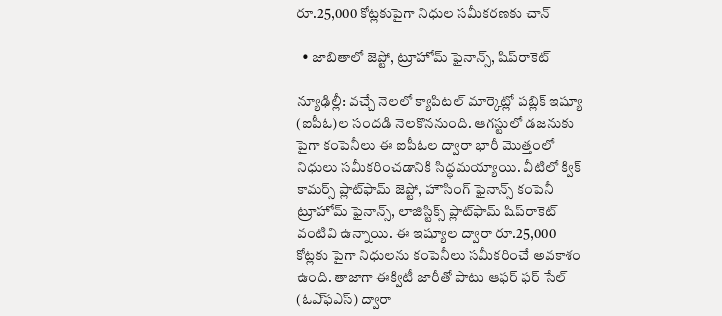రూ.25,000 కోట్లకుపైగా నిధుల సమీకరణకు చాన్‌

  • జాబితాలో జెప్టో, ట్రూహోమ్‌ ఫైనాన్స్‌, షిప్‌రాకెట్‌

న్యూఢిల్లీ: వచ్చే నెలలో క్యాపిటల్‌ మార్కెట్లో పబ్లిక్‌ ఇష్యూ (ఐపీఓ)ల సందడి నెలకొననుంది. ఆగస్టులో డజనుకు పైగా కంపెనీలు ఈ ఐపీఓల ద్వారా భారీ మొత్తంలో నిధులు సమీకరించడానికి సిద్ధమయ్యాయి. వీటిలో క్విక్‌ కామర్స్‌ ప్లాట్‌ఫామ్‌ జెప్టో, హౌసింగ్‌ ఫైనాన్స్‌ కంపెనీ ట్రూహోమ్‌ ఫైనాన్స్‌, లాజిస్టిక్స్‌ ప్లాట్‌ఫామ్‌ షిప్‌రాకెట్‌ వంటివి ఉన్నాయి. ఈ ఇష్యూల ద్వారా రూ.25,000 కోట్లకు పైగా నిధులను కంపెనీలు సమీకరించే అవకాశం ఉంది. తాజాగా ఈక్విటీ జారీతో పాటు ఆఫర్‌ ఫర్‌ సేల్‌ (ఓఎ్‌ఫఎస్‌) ద్వారా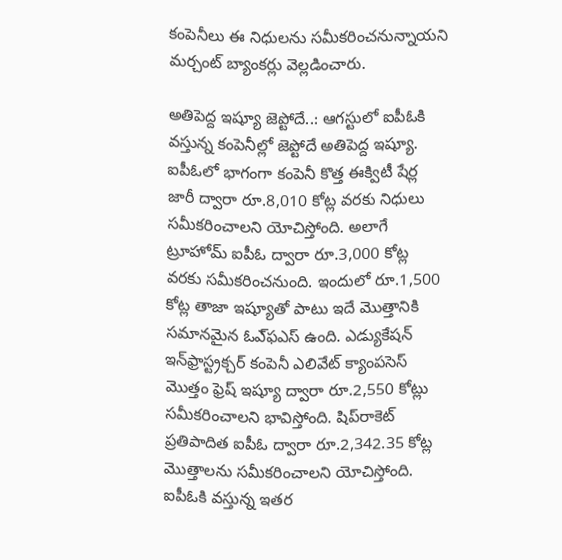కంపెనీలు ఈ నిధులను సమీకరించనున్నాయని మర్చంట్‌ బ్యాంకర్లు వెల్లడించారు.

అతిపెద్ద ఇష్యూ జెప్టోదే..: ఆగస్టులో ఐపీఓకి వస్తున్న కంపెనీల్లో జెప్టోదే అతిపెద్ద ఇష్యూ. ఐపీఓలో భాగంగా కంపెనీ కొత్త ఈక్విటీ షేర్ల జారీ ద్వారా రూ.8,010 కోట్ల వరకు నిధులు సమీకరించాలని యోచిస్తోంది. అలాగే ట్రూహోమ్‌ ఐపీఓ ద్వారా రూ.3,000 కోట్ల వరకు సమీకరించనుంది. ఇందులో రూ.1,500 కోట్ల తాజా ఇష్యూతో పాటు ఇదే మొత్తానికి సమానమైన ఓఎ్‌ఫఎస్‌ ఉంది. ఎడ్యుకేషన్‌ ఇన్‌ఫ్రాస్ట్రక్చర్‌ కంపెనీ ఎలివేట్‌ క్యాంపసెస్‌ మొత్తం ఫ్రెష్‌ ఇష్యూ ద్వారా రూ.2,550 కోట్లు సమీకరించాలని భావిస్తోంది. షిప్‌రాకెట్‌ ప్రతిపాదిత ఐపీఓ ద్వారా రూ.2,342.35 కోట్ల మొత్తాలను సమీకరించాలని యోచిస్తోంది. ఐపీఓకి వస్తున్న ఇతర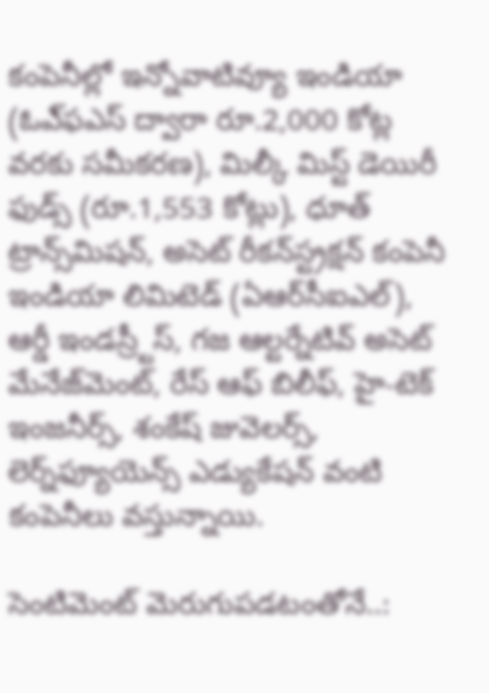కంపెనీల్లో ఇన్నోవాటివ్యూ ఇండియా (ఓఎ్‌ఫఎస్‌ ద్వారా రూ.2,000 కోట్ల వరకు సమీకరణ), మిల్కీ మిస్ట్‌ డెయిరీ ఫుడ్స్‌ (రూ.1,553 కోట్లు), ధూత్‌ ట్రాన్స్‌మిషన్‌, అసెట్‌ రీకన్‌స్ట్రక్షన్‌ కంపెనీ ఇండియా లిమిటెడ్‌ (ఏఆర్‌సీఐఎల్‌), ఆర్డీ ఇండస్ర్టీస్‌, గజ ఆల్టర్నేటివ్‌ అసెట్‌ మేనేజ్‌మెంట్‌, రేస్‌ ఆఫ్‌ బిలీఫ్‌, హై-టెక్‌ ఇంజనీర్స్‌, శంకేష్‌ జువెలర్స్‌, లెర్న్‌ఫ్యూయెన్స్‌ ఎడ్యుకేషన్‌ వంటి కంపెనీలు వస్తున్నాయి.

సెంటిమెంట్‌ మెరుగుపడటంతోనే..: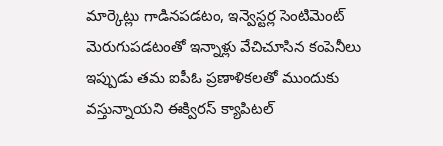మార్కెట్లు గాడినపడటం, ఇన్వెస్టర్ల సెంటిమెంట్‌ మెరుగుపడటంతో ఇన్నాళ్లు వేచిచూసిన కంపెనీలు ఇప్పుడు తమ ఐపీఓ ప్రణాళికలతో ముందుకు వస్తున్నాయని ఈక్విరస్‌ క్యాపిటల్‌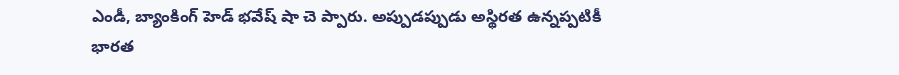ఎండీ, బ్యాంకింగ్‌ హెడ్‌ భవేష్‌ షా చె ప్పారు. అప్పుడప్పుడు అస్థిరత ఉన్నప్పటికీ భారత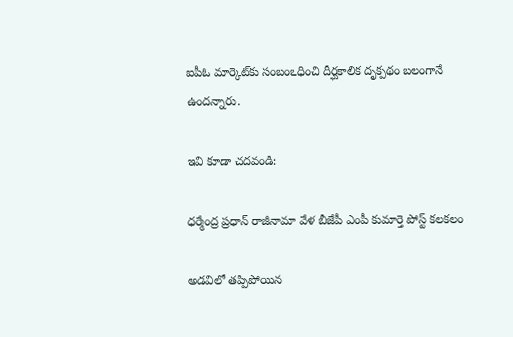ఐపీఓ మార్కెట్‌కు సంబంఽధించి దీర్ఘకాలిక దృక్పథం బలంగానే ఉందన్నారు.

ఇవి కూడా చదవండి:

ధర్మేంద్ర ప్రధాన్ రాజీనామా వేళ బీజేపీ ఎంపీ కుమార్తె పోస్ట్ కలకలం

అడవిలో తప్పిపోయిన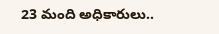23 మంది అధికారులు..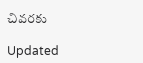చివరకు

Updated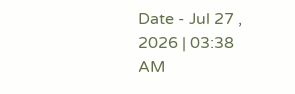Date - Jul 27 , 2026 | 03:38 AM